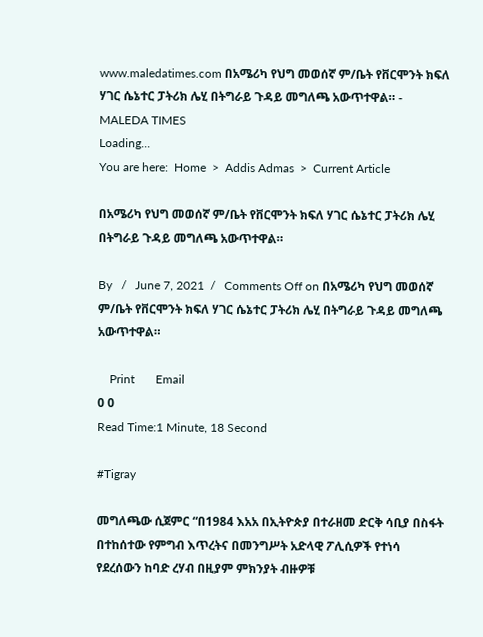www.maledatimes.com በአሜሪካ የህግ መወሰኛ ም/ቤት የቨርሞንት ክፍለ ሃገር ሴኔተር ፓትሪክ ሌሂ በትግራይ ጉዳይ መግለጫ አውጥተዋል። - MALEDA TIMES
Loading...
You are here:  Home  >  Addis Admas  >  Current Article

በአሜሪካ የህግ መወሰኛ ም/ቤት የቨርሞንት ክፍለ ሃገር ሴኔተር ፓትሪክ ሌሂ በትግራይ ጉዳይ መግለጫ አውጥተዋል።

By   /   June 7, 2021  /   Comments Off on በአሜሪካ የህግ መወሰኛ ም/ቤት የቨርሞንት ክፍለ ሃገር ሴኔተር ፓትሪክ ሌሂ በትግራይ ጉዳይ መግለጫ አውጥተዋል።

    Print       Email
0 0
Read Time:1 Minute, 18 Second

#Tigray

መግለጫው ሲጀምር “በ1984 እአአ በኢትዮጵያ በተራዘመ ድርቅ ሳቢያ በስፋት በተከሰተው የምግብ እጥረትና በመንግሥት አድላዊ ፖሊሲዎች የተነሳ የደረሰውን ከባድ ረሃብ በዚያም ምክንያት ብዙዎቹ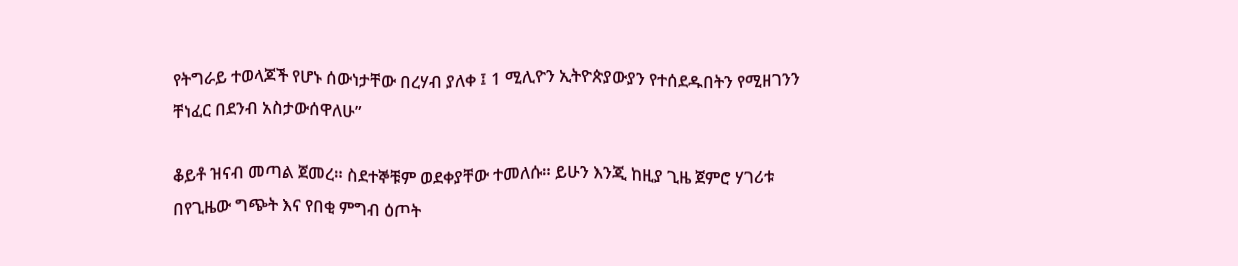የትግራይ ተወላጆች የሆኑ ሰውነታቸው በረሃብ ያለቀ ፤ 1 ሚሊዮን ኢትዮጵያውያን የተሰደዱበትን የሚዘገንን ቸነፈር በደንብ አስታውሰዋለሁ”

ቆይቶ ዝናብ መጣል ጀመረ። ስደተኞቹም ወደቀያቸው ተመለሱ። ይሁን እንጂ ከዚያ ጊዜ ጀምሮ ሃገሪቱ በየጊዜው ግጭት እና የበቂ ምግብ ዕጦት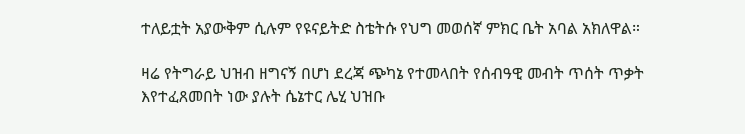ተለይቷት አያውቅም ሲሉም የዩናይትድ ስቴትሱ የህግ መወሰኛ ምክር ቤት አባል አክለዋል።

ዛሬ የትግራይ ህዝብ ዘግናኝ በሆነ ደረጃ ጭካኔ የተመላበት የሰብዓዊ መብት ጥሰት ጥቃት እየተፈጸመበት ነው ያሉት ሴኔተር ሌሂ ህዝቡ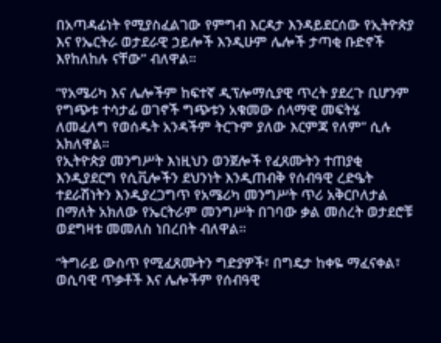በአጣዳፊነት የሚያስፈልገው የምግብ እርዳታ እንዳይደርሰው የኢትዮጵያ እና የኤርትራ ወታደራዊ ኃይሎች እንዲሁም ሌሎች ታጣቂ ቡድኖች እየከለከሉ ናቸው” ብለዋል።

“የአሜሪካ እና ሌሎችም ከፍተኛ ዲፕሎማሲያዊ ጥረት ያደረጉ ቢሆንም የግጭቱ ተሳታፊ ወገኖች ግጭቱን አቁመው ሰላማዊ መፍትሄ ለመፈለግ የወሰዱት አንዳችም ትርጉም ያለው እርምጃ የለም” ሲሉ አክለዋል።
የኢትዮጵያ መንግሥት እነዚህን ወንጀሎች የፈጸሙትን ተጠያቂ እንዲያደርግ የሲቪሎችን ደህንነት እንዲጠብቅ የሰብዓዊ ረድዔት ተደራሽነትን እንዲያረጋግጥ የአሜሪካ መንግሥት ጥሪ አቅርቦለታል በማለት አክለው የኤርትራም መንግሥት በገባው ቃል መሰረት ወታደሮቹ ወደግዛቱ መመለስ ነበረበት ብለዋል።

“ትግራይ ውስጥ የሚፈጸሙትን ግድያዎች፣ በግዴታ ከቀዬ ማፈናቀል፣ ወሲባዊ ጥቃቶች እና ሌሎችም የሰብዓዊ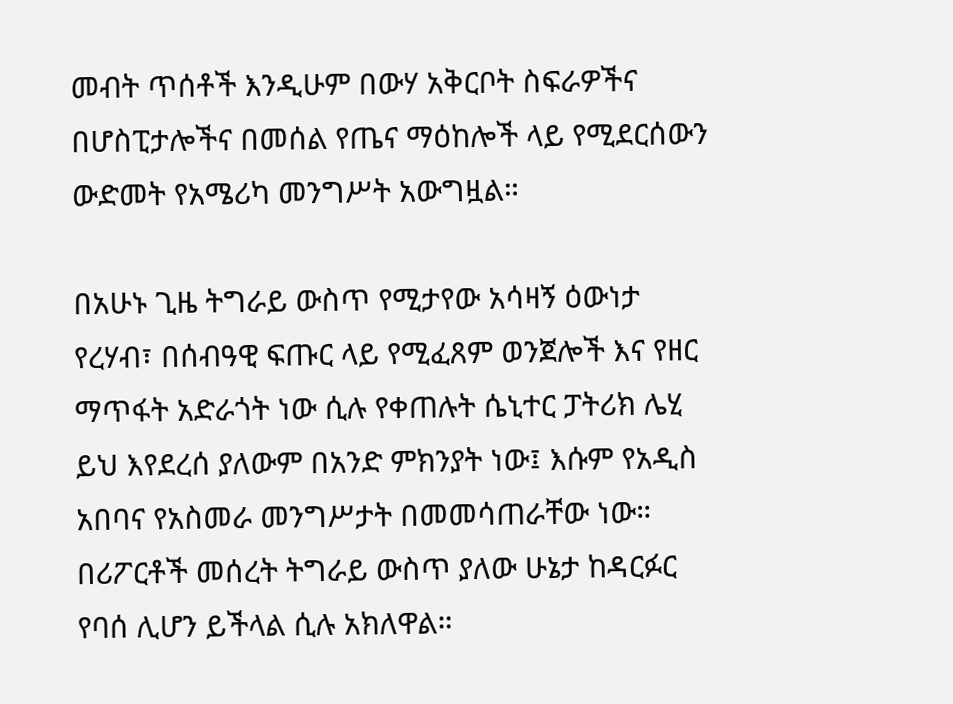መብት ጥሰቶች እንዲሁም በውሃ አቅርቦት ስፍራዎችና በሆስፒታሎችና በመሰል የጤና ማዕከሎች ላይ የሚደርሰውን ውድመት የአሜሪካ መንግሥት አውግዟል።

በአሁኑ ጊዜ ትግራይ ውስጥ የሚታየው አሳዛኝ ዕውነታ የረሃብ፣ በሰብዓዊ ፍጡር ላይ የሚፈጸም ወንጀሎች እና የዘር ማጥፋት አድራጎት ነው ሲሉ የቀጠሉት ሴኒተር ፓትሪክ ሌሂ ይህ እየደረሰ ያለውም በአንድ ምክንያት ነው፤ እሱም የአዲስ አበባና የአስመራ መንግሥታት በመመሳጠራቸው ነው። በሪፖርቶች መሰረት ትግራይ ውስጥ ያለው ሁኔታ ከዳርፉር የባሰ ሊሆን ይችላል ሲሉ አክለዋል።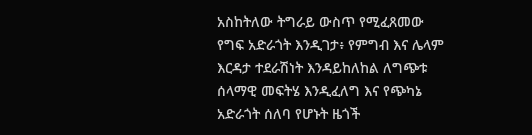አስከትለው ትግራይ ውስጥ የሚፈጸመው የግፍ አድራጎት እንዲገታ፥ የምግብ እና ሌላም እርዳታ ተደራሽነት እንዳይከለከል ለግጭቱ ሰላማዊ መፍትሄ እንዲፈለግ እና የጭካኔ አድራጎት ሰለባ የሆኑት ዜጎች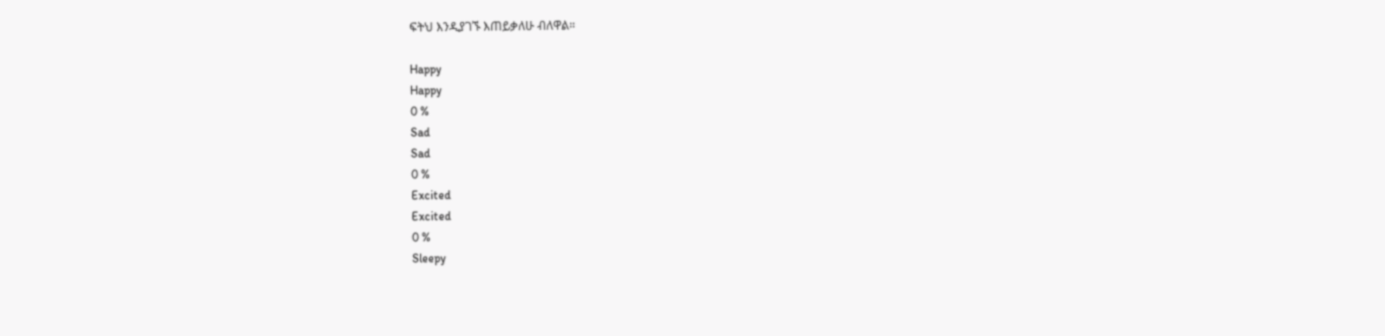ፍትህ እንዲያገኙ እጠይቃለሁ ብለዋል።

Happy
Happy
0 %
Sad
Sad
0 %
Excited
Excited
0 %
Sleepy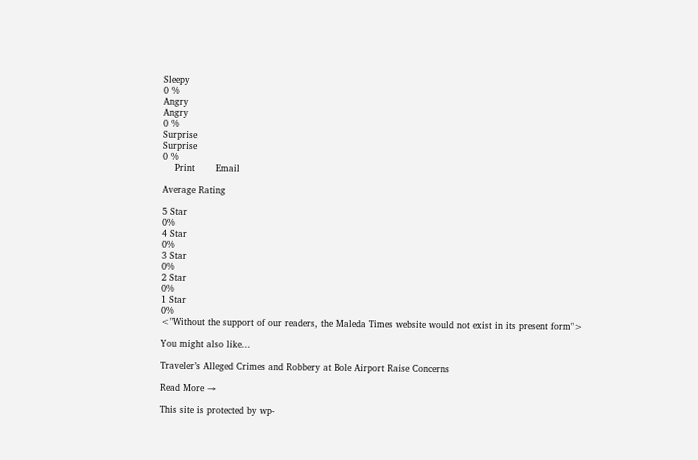Sleepy
0 %
Angry
Angry
0 %
Surprise
Surprise
0 %
    Print       Email

Average Rating

5 Star
0%
4 Star
0%
3 Star
0%
2 Star
0%
1 Star
0%
<"Without the support of our readers, the Maleda Times website would not exist in its present form">

You might also like...

Traveler’s Alleged Crimes and Robbery at Bole Airport Raise Concerns

Read More →

This site is protected by wp-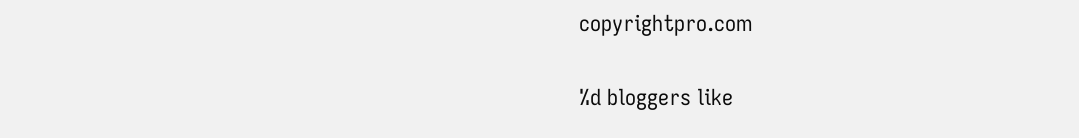copyrightpro.com

%d bloggers like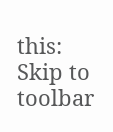this:
Skip to toolbar